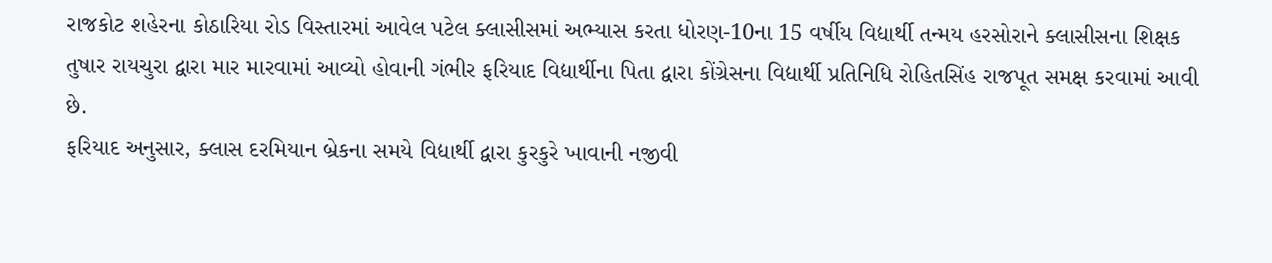રાજકોટ શહેરના કોઠારિયા રોડ વિસ્તારમાં આવેલ પટેલ ક્લાસીસમાં અભ્યાસ કરતા ધોરણ-10ના 15 વર્ષીય વિદ્યાર્થી તન્મય હરસોરાને ક્લાસીસના શિક્ષક તુષાર રાયચુરા દ્વારા માર મારવામાં આવ્યો હોવાની ગંભીર ફરિયાદ વિદ્યાર્થીના પિતા દ્વારા કોંગ્રેસના વિદ્યાર્થી પ્રતિનિધિ રોહિતસિંહ રાજપૂત સમક્ષ કરવામાં આવી છે.
ફરિયાદ અનુસાર, ક્લાસ દરમિયાન બ્રેકના સમયે વિદ્યાર્થી દ્વારા કુરકુરે ખાવાની નજીવી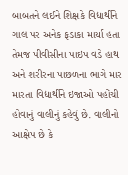બાબતને લઈને શિક્ષકે વિદ્યાર્થીને ગાલ પર અનેક ફડાકા માર્યા હતા તેમજ પીવીસીના પાઇપ વડે હાથ અને શરીરના પાછળના ભાગે માર મારતા વિદ્યાર્થીને ઇજાઓ પહોંચી હોવાનું વાલીનું કહેવું છે. વાલીનો આક્ષેપ છે કે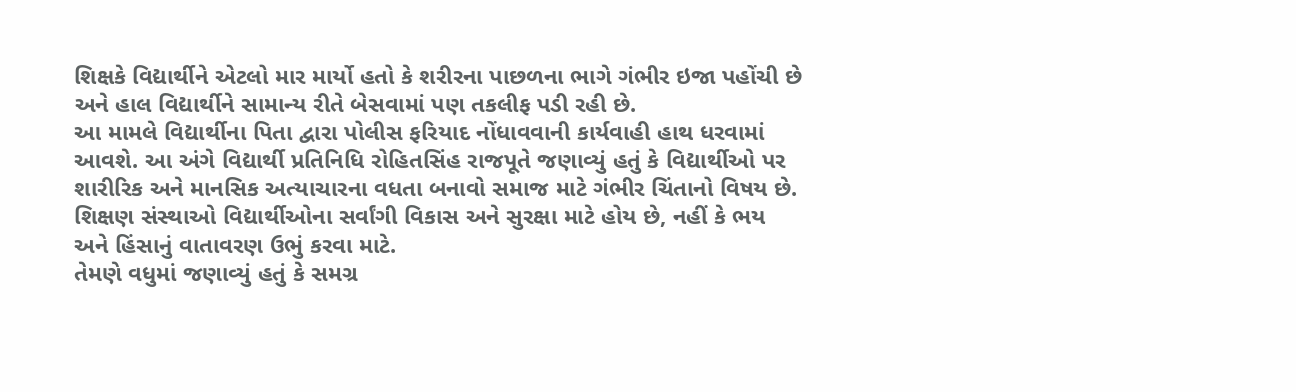શિક્ષકે વિદ્યાર્થીને એટલો માર માર્યો હતો કે શરીરના પાછળના ભાગે ગંભીર ઇજા પહોંચી છે અને હાલ વિદ્યાર્થીને સામાન્ય રીતે બેસવામાં પણ તકલીફ પડી રહી છે.
આ મામલે વિદ્યાર્થીના પિતા દ્વારા પોલીસ ફરિયાદ નોંધાવવાની કાર્યવાહી હાથ ધરવામાં આવશે. આ અંગે વિદ્યાર્થી પ્રતિનિધિ રોહિતસિંહ રાજપૂતે જણાવ્યું હતું કે વિદ્યાર્થીઓ પર શારીરિક અને માનસિક અત્યાચારના વધતા બનાવો સમાજ માટે ગંભીર ચિંતાનો વિષય છે. શિક્ષણ સંસ્થાઓ વિદ્યાર્થીઓના સર્વાંગી વિકાસ અને સુરક્ષા માટે હોય છે, નહીં કે ભય અને હિંસાનું વાતાવરણ ઉભું કરવા માટે.
તેમણે વધુમાં જણાવ્યું હતું કે સમગ્ર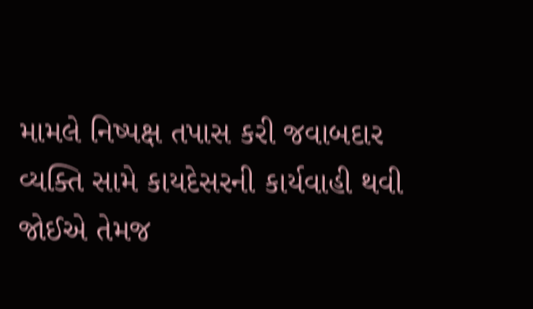મામલે નિષ્પક્ષ તપાસ કરી જવાબદાર વ્યક્તિ સામે કાયદેસરની કાર્યવાહી થવી જોઈએ તેમજ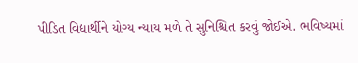પીડિત વિદ્યાર્થીને યોગ્ય ન્યાય મળે તે સુનિશ્ચિત કરવું જોઈએ. ભવિષ્યમાં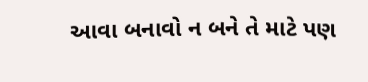આવા બનાવો ન બને તે માટે પણ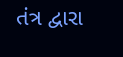તંત્ર દ્વારા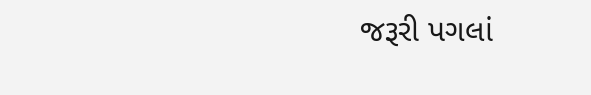જરૂરી પગલાં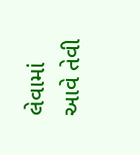લેવામાં આવે તેવી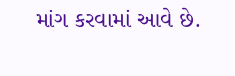માંગ કરવામાં આવે છે.